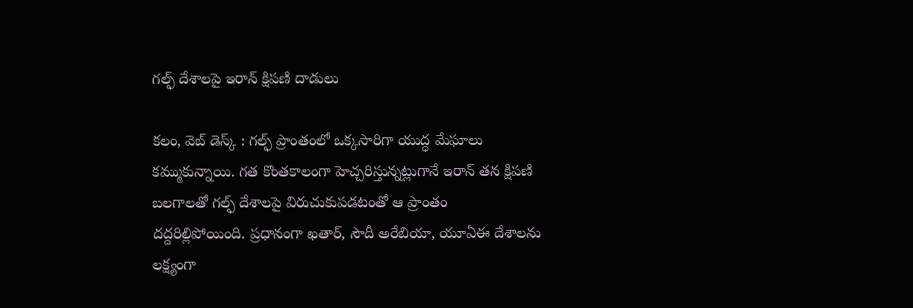గల్ఫ్ దేశాలపై ఇరాన్ క్షిపణి దాడులు

కలం, వెబ్ డెస్క్ : గల్ఫ్ ప్రాంతంలో ఒక్కసారిగా యుద్ధ మేఘాలు కమ్ముకున్నాయి. గత కొంతకాలంగా హెచ్చరిస్తున్నట్లుగానే ఇరాన్ తన క్షిపణి బలగాలతో గల్ఫ్ దేశాలపై విరుచుకుపడటంతో ఆ ప్రాంతం దద్దరిల్లిపోయింది. ప్రధానంగా ఖతార్, సౌదీ అరేబియా, యూఏఈ దేశాలను లక్ష్యంగా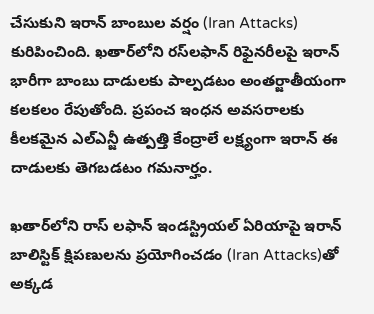చేసుకుని ఇరాన్ బాంబుల వర్షం (Iran Attacks) కురిపించింది. ఖతార్‌లోని రస్‌లఫాన్ రిఫైనరీలపై ఇరాన్ భారీగా బాంబు దాడులకు పాల్పడటం అంతర్జాతీయంగా కలకలం రేపుతోంది. ప్రపంచ ఇంధన అవసరాలకు కీలకమైన ఎల్ఎన్జీ ఉత్పత్తి కేంద్రాలే లక్ష్యంగా ఇరాన్ ఈ దాడులకు తెగబడటం గమనార్హం.

ఖతార్‌లోని రాస్ లఫాన్ ఇండస్ట్రియల్ ఏరియాపై ఇరాన్ బాలిస్టిక్ క్షిపణులను ప్రయోగించడం (Iran Attacks)తో అక్కడ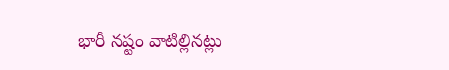భారీ నష్టం వాటిల్లినట్లు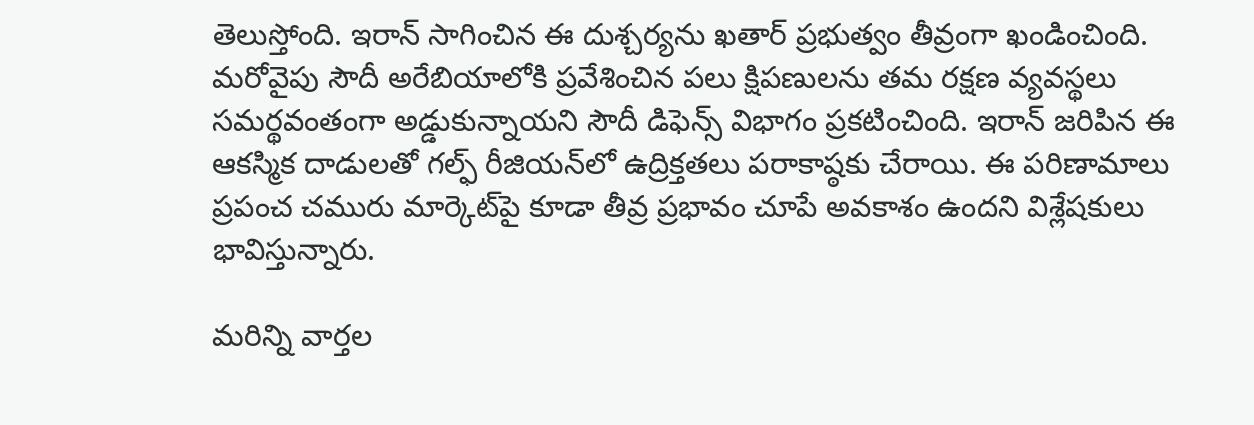తెలుస్తోంది. ఇరాన్ సాగించిన ఈ దుశ్చర్యను ఖతార్ ప్రభుత్వం తీవ్రంగా ఖండించింది. మరోవైపు సౌదీ అరేబియాలోకి ప్రవేశించిన పలు క్షిపణులను తమ రక్షణ వ్యవస్థలు సమర్థవంతంగా అడ్డుకున్నాయని సౌదీ డిఫెన్స్ విభాగం ప్రకటించింది. ఇరాన్ జరిపిన ఈ ఆకస్మిక దాడులతో గల్ఫ్ రీజియన్‌లో ఉద్రిక్తతలు పరాకాష్ఠకు చేరాయి. ఈ పరిణామాలు ప్రపంచ చమురు మార్కెట్‌పై కూడా తీవ్ర ప్రభావం చూపే అవకాశం ఉందని విశ్లేషకులు భావిస్తున్నారు.

మ‌రిన్ని వార్త‌ల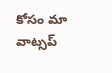కోసం మా వాట్స‌ప్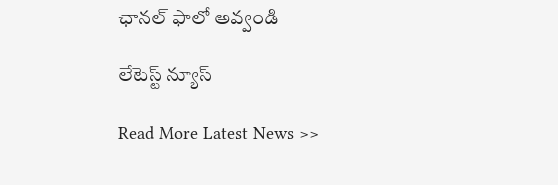ఛాన‌ల్ ఫాలో అవ్వండి

లేటెస్ట్ న్యూస్‌

Read More Latest News >>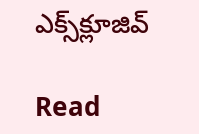ఎక్స్‌క్లూజివ్‌

Read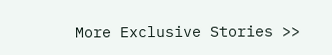More Exclusive Stories >>